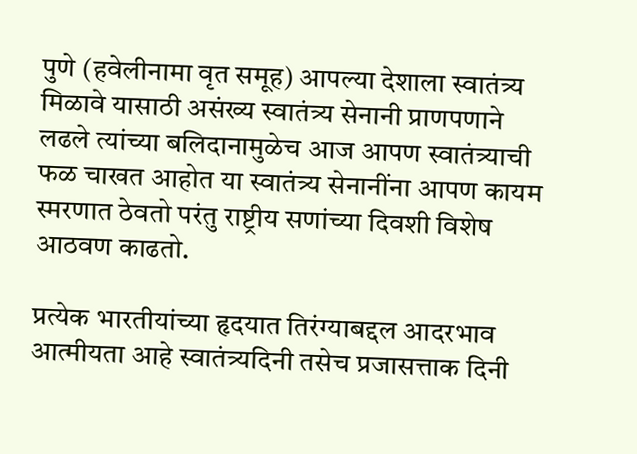पुणे (हवेलीनामा वृत समूह) आपल्या देशाला स्वातंत्र्य मिळावे यासाठी असंख्य स्वातंत्र्य सेनानी प्राणपणाने लढले त्यांच्या बलिदानामुळेच आज आपण स्वातंत्र्याची फळ चाखत आहोत या स्वातंत्र्य सेनानींना आपण कायम स्मरणात ठेवतो परंतु राष्ट्रीय सणांच्या दिवशी विशेष आठवण काढतो.

प्रत्येक भारतीयांच्या हृदयात तिरंग्याबद्दल आदरभाव आत्मीयता आहे स्वातंत्र्यदिनी तसेच प्रजासत्ताक दिनी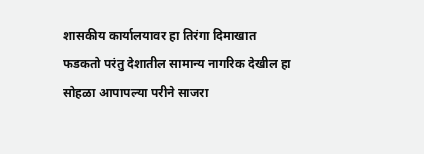शासकीय कार्यालयावर हा तिरंगा दिमाखात फडकतो परंतु देशातील सामान्य नागरिक देखील हा सोहळा आपापल्या परीने साजरा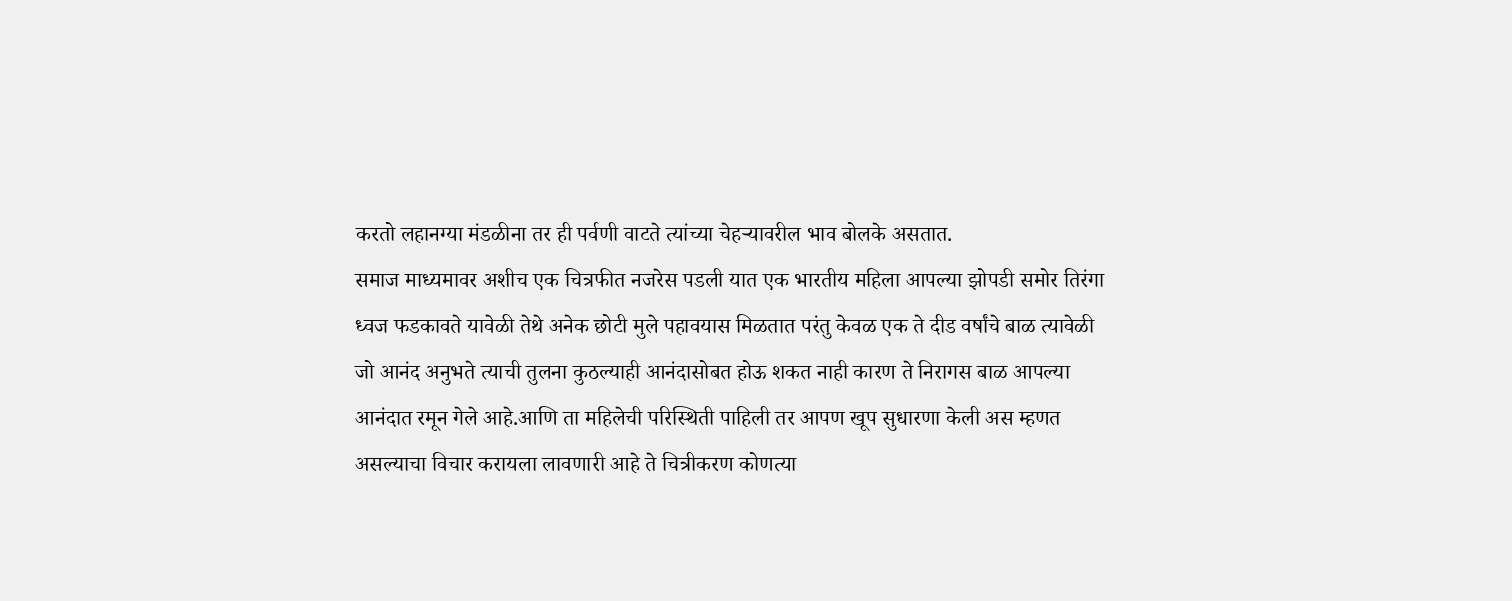करतो लहानग्या मंडळीना तर ही पर्वणी वाटते त्यांच्या चेहऱ्यावरील भाव बोलके असतात.
समाज माध्यमावर अशीच एक चित्रफीत नजरेस पडली यात एक भारतीय महिला आपल्या झोपडी समोर तिरंगा ध्वज फडकावते यावेळी तेथे अनेक छोटी मुले पहावयास मिळतात परंतु केवळ एक ते दीड वर्षांचे बाळ त्यावेळी जो आनंद अनुभते त्याची तुलना कुठल्याही आनंदासोबत होऊ शकत नाही कारण ते निरागस बाळ आपल्या आनंदात रमून गेले आहे.आणि ता महिलेची परिस्थिती पाहिली तर आपण खूप सुधारणा केली अस म्हणत असल्याचा विचार करायला लावणारी आहे ते चित्रीकरण कोणत्या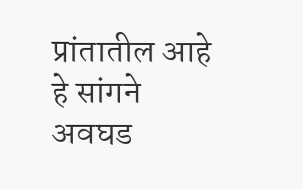प्रांतातील आहे हे सांगने अवघड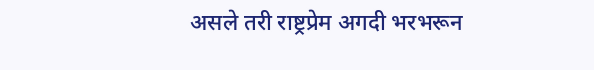असले तरी राष्ट्रप्रेम अगदी भरभरून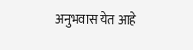अनुभवास येत आहे